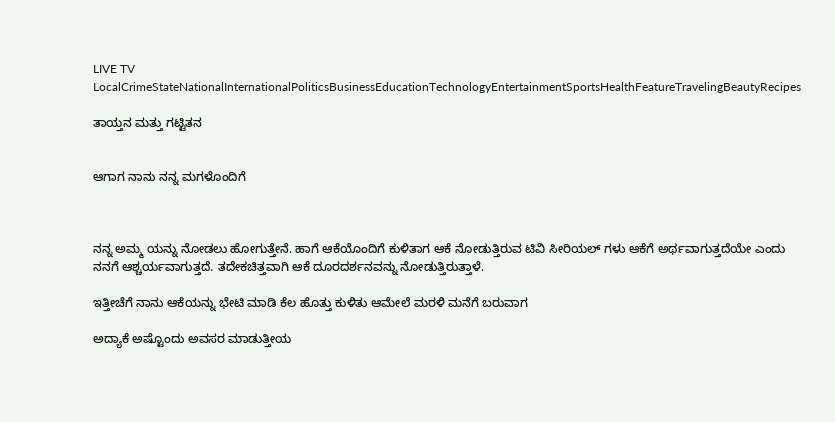LIVE TV LocalCrimeStateNationalInternationalPoliticsBusinessEducationTechnologyEntertainmentSportsHealthFeatureTravelingBeautyRecipes

ತಾಯ್ತನ ಮತ್ತು ಗಟ್ಟಿತನ


ಆಗಾಗ ನಾನು ನನ್ನ ಮಗಳೊಂದಿಗೆ



ನನ್ನ ಅಮ್ಮ ಯನ್ನು ನೋಡಲು ಹೋಗುತ್ತೇನೆ. ಹಾಗೆ ಆಕೆಯೊಂದಿಗೆ ಕುಳಿತಾಗ ಆಕೆ ನೋಡುತ್ತಿರುವ ಟಿವಿ ಸೀರಿಯಲ್ ಗಳು ಆಕೆಗೆ ಅರ್ಥವಾಗುತ್ತದೆಯೇ ಎಂದು ನನಗೆ ಆಶ್ಚರ್ಯವಾಗುತ್ತದೆ. ತದೇಕಚಿತ್ತವಾಗಿ ಆಕೆ ದೂರದರ್ಶನವನ್ನು ನೋಡುತ್ತಿರುತ್ತಾಳೆ.

ಇತ್ತೀಚೆಗೆ ನಾನು ಆಕೆಯನ್ನು ಭೇಟಿ ಮಾಡಿ ಕೆಲ ಹೊತ್ತು ಕುಳಿತು ಆಮೇಲೆ ಮರಳಿ ಮನೆಗೆ ಬರುವಾಗ

ಅದ್ಯಾಕೆ ಅಷ್ಟೊಂದು ಅವಸರ ಮಾಡುತ್ತೀಯ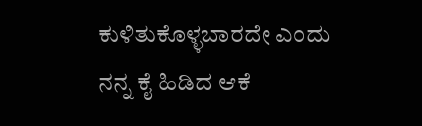ಕುಳಿತುಕೊಳ್ಳಬಾರದೇ ಎಂದು ನನ್ನ ಕೈ ಹಿಡಿದ ಆಕೆ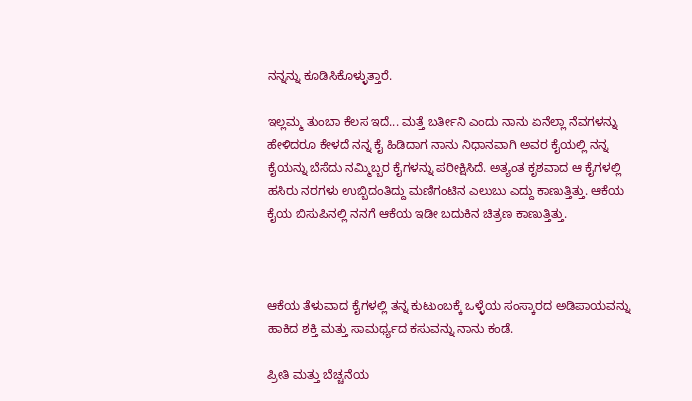ನನ್ನನ್ನು ಕೂಡಿಸಿಕೊಳ್ಳುತ್ತಾರೆ.

ಇಲ್ಲಮ್ಮ ತುಂಬಾ ಕೆಲಸ ಇದೆ... ಮತ್ತೆ ಬರ್ತೀನಿ ಎಂದು ನಾನು ಏನೆಲ್ಲಾ ನೆವಗಳನ್ನು ಹೇಳಿದರೂ ಕೇಳದೆ ನನ್ನ ಕೈ ಹಿಡಿದಾಗ ನಾನು ನಿಧಾನವಾಗಿ ಅವರ ಕೈಯಲ್ಲಿ ನನ್ನ ಕೈಯನ್ನು ಬೆಸೆದು ನಮ್ಮಿಬ್ಬರ ಕೈಗಳನ್ನು ಪರೀಕ್ಷಿಸಿದೆ. ಅತ್ಯಂತ ಕೃಶವಾದ ಆ ಕೈಗಳಲ್ಲಿ ಹಸಿರು ನರಗಳು ಉಬ್ಬಿದಂತಿದ್ದು ಮಣಿಗಂಟಿನ ಎಲುಬು ಎದ್ದು ಕಾಣುತ್ತಿತ್ತು. ಆಕೆಯ ಕೈಯ ಬಿಸುಪಿನಲ್ಲಿ ನನಗೆ ಆಕೆಯ ಇಡೀ ಬದುಕಿನ ಚಿತ್ರಣ ಕಾಣುತ್ತಿತ್ತು.



ಆಕೆಯ ತೆಳುವಾದ ಕೈಗಳಲ್ಲಿ ತನ್ನ ಕುಟುಂಬಕ್ಕೆ ಒಳ್ಳೆಯ ಸಂಸ್ಕಾರದ ಅಡಿಪಾಯವನ್ನು ಹಾಕಿದ ಶಕ್ತಿ ಮತ್ತು ಸಾಮರ್ಥ್ಯದ ಕಸುವನ್ನು ನಾನು ಕಂಡೆ.

ಪ್ರೀತಿ ಮತ್ತು ಬೆಚ್ಚನೆಯ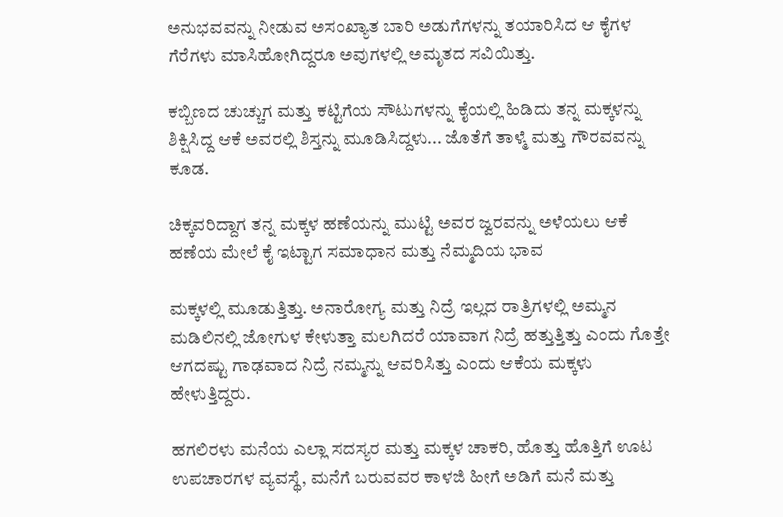ಅನುಭವವನ್ನು ನೀಡುವ ಅಸಂಖ್ಯಾತ ಬಾರಿ ಅಡುಗೆಗಳನ್ನು ತಯಾರಿಸಿದ ಆ ಕೈಗಳ ಗೆರೆಗಳು ಮಾಸಿಹೋಗಿದ್ದರೂ ಅವುಗಳಲ್ಲಿ ಅಮೃತದ ಸವಿಯಿತ್ತು.

ಕಬ್ಬಿಣದ ಚುಚ್ಚುಗ ಮತ್ತು ಕಟ್ಟಿಗೆಯ ಸೌಟುಗಳನ್ನು ಕೈಯಲ್ಲಿ ಹಿಡಿದು ತನ್ನ ಮಕ್ಕಳನ್ನು ಶಿಕ್ಷಿಸಿದ್ದ ಆಕೆ ಅವರಲ್ಲಿ ಶಿಸ್ತನ್ನು ಮೂಡಿಸಿದ್ದಳು... ಜೊತೆಗೆ ತಾಳ್ಮೆ ಮತ್ತು ಗೌರವವನ್ನು ಕೂಡ.

ಚಿಕ್ಕವರಿದ್ದಾಗ ತನ್ನ ಮಕ್ಕಳ ಹಣೆಯನ್ನು ಮುಟ್ಟಿ ಅವರ ಜ್ವರವನ್ನು ಅಳೆಯಲು ಆಕೆ ಹಣೆಯ ಮೇಲೆ ಕೈ ಇಟ್ಟಾಗ ಸಮಾಧಾನ ಮತ್ತು ನೆಮ್ಮದಿಯ ಭಾವ

ಮಕ್ಕಳಲ್ಲಿ ಮೂಡುತ್ತಿತ್ತು. ಅನಾರೋಗ್ಯ ಮತ್ತು ನಿದ್ರೆ ಇಲ್ಲದ ರಾತ್ರಿಗಳಲ್ಲಿ ಅಮ್ಮನ ಮಡಿಲಿನಲ್ಲಿ ಜೋಗುಳ ಕೇಳುತ್ತಾ ಮಲಗಿದರೆ ಯಾವಾಗ ನಿದ್ರೆ ಹತ್ತುತ್ತಿತ್ತು ಎಂದು ಗೊತ್ತೇ ಆಗದಷ್ಟು ಗಾಢವಾದ ನಿದ್ರೆ ನಮ್ಮನ್ನು ಆವರಿಸಿತ್ತು ಎಂದು ಆಕೆಯ ಮಕ್ಕಳು ಹೇಳುತ್ತಿದ್ದರು.

ಹಗಲಿರಳು ಮನೆಯ ಎಲ್ಲಾ ಸದಸ್ಯರ ಮತ್ತು ಮಕ್ಕಳ ಚಾಕರಿ, ಹೊತ್ತು ಹೊತ್ತಿಗೆ ಊಟ ಉಪಚಾರಗಳ ವ್ಯವಸ್ಥೆ, ಮನೆಗೆ ಬರುವವರ ಕಾಳಜಿ ಹೀಗೆ ಅಡಿಗೆ ಮನೆ ಮತ್ತು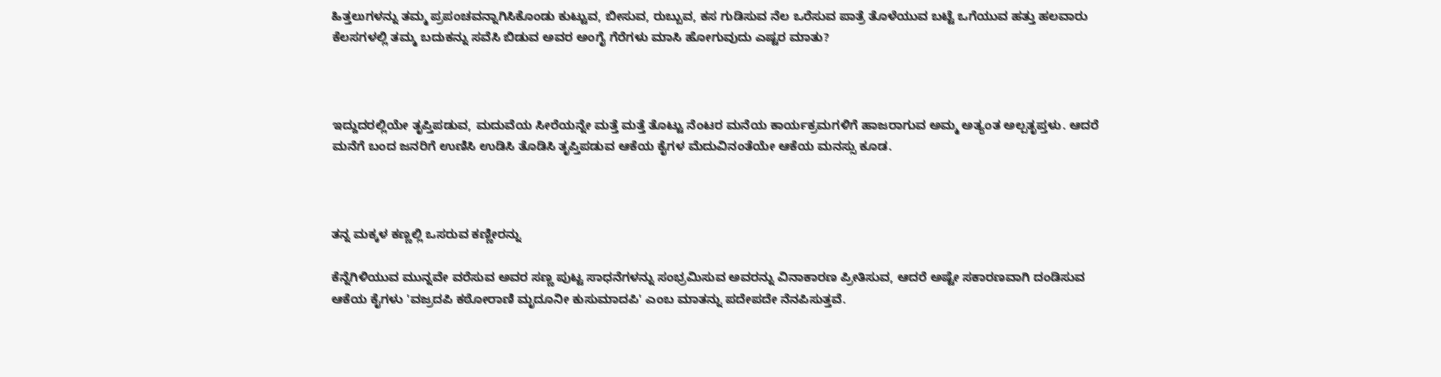ಹಿತ್ತಲುಗಳನ್ನು ತಮ್ಮ ಪ್ರಪಂಚವನ್ನಾಗಿಸಿಕೊಂಡು ಕುಟ್ಟುವ, ಬೀಸುವ, ರುಬ್ಬುವ, ಕಸ ಗುಡಿಸುವ ನೆಲ ಒರೆಸುವ ಪಾತ್ರೆ ತೊಳೆಯುವ ಬಟ್ಟೆ ಒಗೆಯುವ ಹತ್ತು ಹಲವಾರು ಕೆಲಸಗಳಲ್ಲಿ ತಮ್ಮ ಬದುಕನ್ನು ಸವೆಸಿ ಬಿಡುವ ಅವರ ಅಂಗೈ ಗೆರೆಗಳು ಮಾಸಿ ಹೋಗುವುದು ಎಷ್ಟರ ಮಾತು?



ಇದ್ದುದರಲ್ಲಿಯೇ ತೃಪ್ತಿಪಡುವ, ಮದುವೆಯ ಸೀರೆಯನ್ನೇ ಮತ್ತೆ ಮತ್ತೆ ತೊಟ್ಟು ನೆಂಟರ ಮನೆಯ ಕಾರ್ಯಕ್ರಮಗಳಿಗೆ ಹಾಜರಾಗುವ ಅಮ್ಮ ಅತ್ಯಂತ ಅಲ್ಪತೃಪ್ತಳು. ಆದರೆ ಮನೆಗೆ ಬಂದ ಜನರಿಗೆ ಉಣಿಸಿ ಉಡಿಸಿ ತೊಡಿಸಿ ತೃಪ್ತಿಪಡುವ ಆಕೆಯ ಕೈಗಳ ಮೆದುವಿನಂತೆಯೇ ಆಕೆಯ ಮನಸ್ಸು ಕೂಡ.



ತನ್ನ ಮಕ್ಕಳ ಕಣ್ಣಲ್ಲಿ ಒಸರುವ ಕಣ್ಣೀರನ್ನು

ಕೆನ್ನೆಗಿಳಿಯುವ ಮುನ್ನವೇ ವರೆಸುವ ಅವರ ಸಣ್ಣ ಪುಟ್ಟ ಸಾಧನೆಗಳನ್ನು ಸಂಭ್ರಮಿಸುವ ಅವರನ್ನು ವಿನಾಕಾರಣ ಪ್ರೀತಿಸುವ, ಆದರೆ ಅಷ್ಟೇ ಸಕಾರಣವಾಗಿ ದಂಡಿಸುವ ಆಕೆಯ ಕೈಗಳು 'ವಜ್ರದಪಿ ಕಠೋರಾಣಿ ಮೃದೂನೀ ಕುಸುಮಾದಪಿ' ಎಂಬ ಮಾತನ್ನು ಪದೇಪದೇ ನೆನಪಿಸುತ್ತವೆ.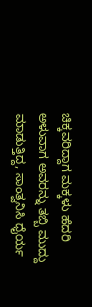ಚಿಕ್ಕವರಿದ್ದಾಗ ಮಕ್ಕಳು ಹೆದರಿ ಅಳುವಾಗ ಅವರನ್ನು ತಬ್ಬಿ ಮುದ್ದು ಮಾಡುತ್ತಿದ್ದ, ಸಾಂತ್ವನಿಸಿ ಧೈರ್ಯ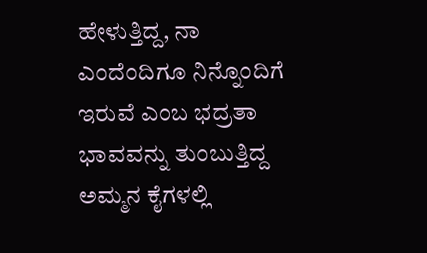ಹೇಳುತ್ತಿದ್ದ, ನಾ ಎಂದೆಂದಿಗೂ ನಿನ್ನೊಂದಿಗೆ ಇರುವೆ ಎಂಬ ಭದ್ರತಾ ಭಾವವನ್ನು ತುಂಬುತ್ತಿದ್ದ ಅಮ್ಮನ ಕೈಗಳಲ್ಲಿ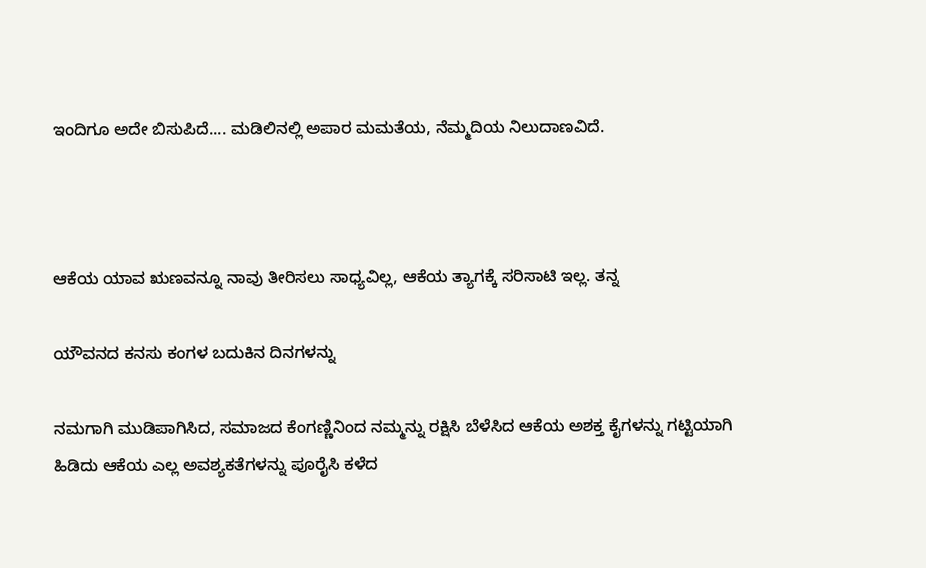ಇಂದಿಗೂ ಅದೇ ಬಿಸುಪಿದೆ.... ಮಡಿಲಿನಲ್ಲಿ ಅಪಾರ ಮಮತೆಯ, ನೆಮ್ಮದಿಯ ನಿಲುದಾಣವಿದೆ.



ಆಕೆಯ ಯಾವ ಋಣವನ್ನೂ ನಾವು ತೀರಿಸಲು ಸಾಧ್ಯವಿಲ್ಲ, ಆಕೆಯ ತ್ಯಾಗಕ್ಕೆ ಸರಿಸಾಟಿ ಇಲ್ಲ. ತನ್ನ

ಯೌವನದ ಕನಸು ಕಂಗಳ ಬದುಕಿನ ದಿನಗಳನ್ನು

ನಮಗಾಗಿ ಮುಡಿಪಾಗಿಸಿದ, ಸಮಾಜದ ಕೆಂಗಣ್ಣಿನಿಂದ ನಮ್ಮನ್ನು ರಕ್ಷಿಸಿ ಬೆಳೆಸಿದ ಆಕೆಯ ಅಶಕ್ತ ಕೈಗಳನ್ನು ಗಟ್ಟಿಯಾಗಿ ಹಿಡಿದು ಆಕೆಯ ಎಲ್ಲ ಅವಶ್ಯಕತೆಗಳನ್ನು ಪೂರೈಸಿ ಕಳೆದ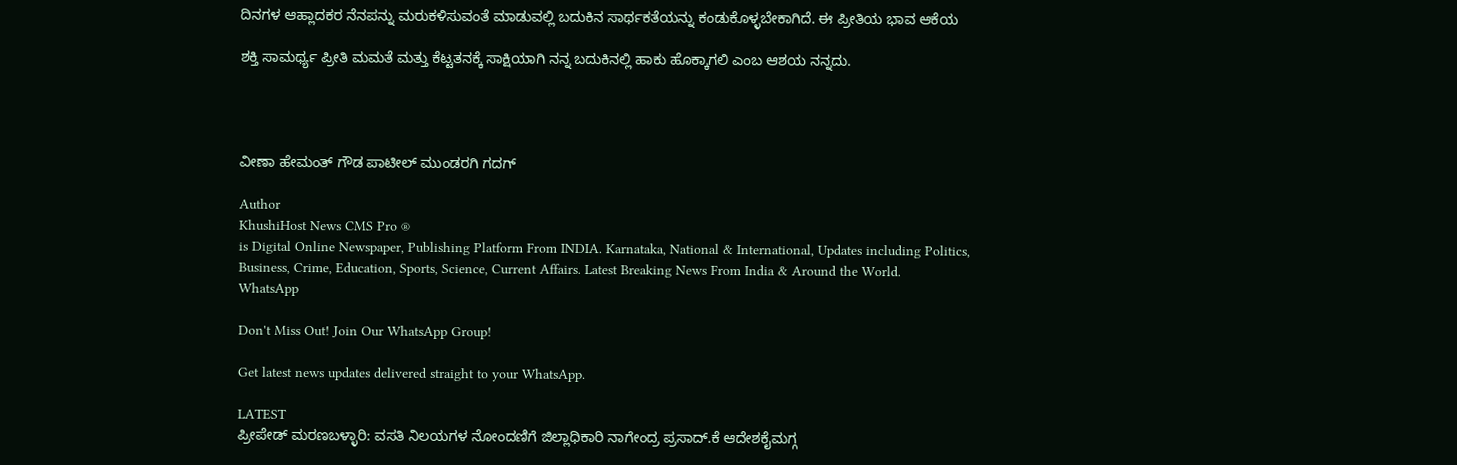ದಿನಗಳ ಆಹ್ಲಾದಕರ ನೆನಪನ್ನು ಮರುಕಳಿಸುವಂತೆ ಮಾಡುವಲ್ಲಿ ಬದುಕಿನ ಸಾರ್ಥಕತೆಯನ್ನು ಕಂಡುಕೊಳ್ಳಬೇಕಾಗಿದೆ. ಈ ಪ್ರೀತಿಯ ಭಾವ ಆಕೆಯ

ಶಕ್ತಿ ಸಾಮರ್ಥ್ಯ ಪ್ರೀತಿ ಮಮತೆ ಮತ್ತು ಕೆಟ್ಟತನಕ್ಕೆ ಸಾಕ್ಷಿಯಾಗಿ ನನ್ನ ಬದುಕಿನಲ್ಲಿ ಹಾಕು ಹೊಕ್ಕಾಗಲಿ ಎಂಬ ಆಶಯ ನನ್ನದು.




ವೀಣಾ ಹೇಮಂತ್ ಗೌಡ ಪಾಟೀಲ್ ಮುಂಡರಗಿ ಗದಗ್

Author
KhushiHost News CMS Pro ®
is Digital Online Newspaper, Publishing Platform From INDIA. Karnataka, National & International, Updates including Politics, Business, Crime, Education, Sports, Science, Current Affairs. Latest Breaking News From India & Around the World.
WhatsApp

Don't Miss Out! Join Our WhatsApp Group!

Get latest news updates delivered straight to your WhatsApp.

LATEST
ಪ್ರೀಪೇಡ್ ಮರಣಬಳ್ಳಾರಿ: ವಸತಿ ನಿಲಯಗಳ ನೋಂದಣಿಗೆ ಜಿಲ್ಲಾಧಿಕಾರಿ ನಾಗೇಂದ್ರ ಪ್ರಸಾದ್.ಕೆ ಆದೇಶಕೈಮಗ್ಗ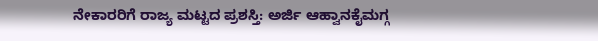ನೇಕಾರರಿಗೆ ರಾಜ್ಯ ಮಟ್ಟದ ಪ್ರಶಸ್ತಿ: ಅರ್ಜಿ ಆಹ್ವಾನಕೈಮಗ್ಗ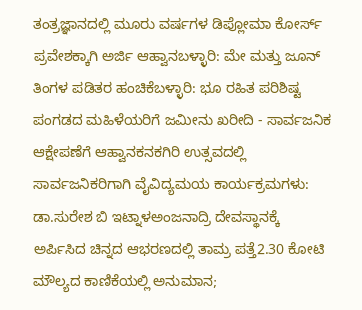ತಂತ್ರಜ್ಞಾನದಲ್ಲಿ ಮೂರು ವರ್ಷಗಳ ಡಿಪ್ಲೋಮಾ ಕೋರ್ಸ್ ಪ್ರವೇಶಕ್ಕಾಗಿ ಅರ್ಜಿ ಆಹ್ವಾನಬಳ್ಳಾರಿ: ಮೇ ಮತ್ತು ಜೂನ್ ತಿಂಗಳ ಪಡಿತರ ಹಂಚಿಕೆಬಳ್ಳಾರಿ: ಭೂ ರಹಿತ ಪರಿಶಿಷ್ಟ ಪಂಗಡದ ಮಹಿಳೆಯರಿಗೆ ಜಮೀನು ಖರೀದಿ - ಸಾರ್ವಜನಿಕ ಆಕ್ಷೇಪಣೆಗೆ ಆಹ್ವಾನಕನಕಗಿರಿ ಉತ್ಸವದಲ್ಲಿ ಸಾರ್ವಜನಿಕರಿಗಾಗಿ ವೈವಿದ್ಯಮಯ ಕಾರ್ಯಕ್ರಮಗಳು: ಡಾ.ಸುರೇಶ ಬಿ ಇಟ್ನಾಳಅಂಜನಾದ್ರಿ ದೇವಸ್ಥಾನಕ್ಕೆ ಅರ್ಪಿಸಿದ ಚಿನ್ನದ ಆಭರಣದಲ್ಲಿ ತಾಮ್ರ ಪತ್ತೆ2.30 ಕೋಟಿ ಮೌಲ್ಯದ ಕಾಣಿಕೆಯಲ್ಲಿ ಅನುಮಾನ;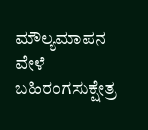ಮೌಲ್ಯಮಾಪನ ವೇಳೆ ಬಹಿರಂಗಸುಕ್ಷೇತ್ರ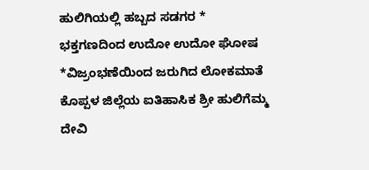ಹುಲಿಗಿಯಲ್ಲಿ ಹಬ್ಬದ ಸಡಗರ * ಭಕ್ತಗಣದಿಂದ ಉದೋ ಉದೋ ಘೋಷ *ವಿಜ್ರಂಭಣೆಯಿಂದ ಜರುಗಿದ ಲೋಕಮಾತೆ ಕೊಪ್ಪಳ ಜಿಲ್ಲೆಯ ಐತಿಹಾಸಿಕ ಶ್ರೀ ಹುಲಿಗೆಮ್ಮ ದೇವಿ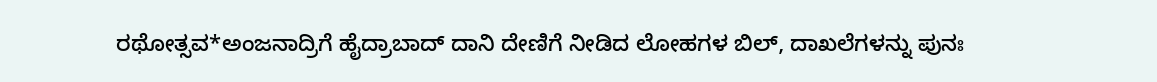ರಥೋತ್ಸವ*ಅಂಜನಾದ್ರಿಗೆ ಹೈದ್ರಾಬಾದ್ ದಾನಿ ದೇಣಿಗೆ ನೀಡಿದ ಲೋಹಗಳ ಬಿಲ್, ದಾಖಲೆಗಳನ್ನು ಪುನಃ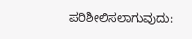ಪರಿಶೀಲಿಸಲಾಗುವುದು: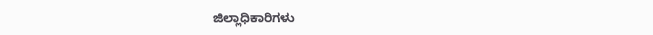ಜಿಲ್ಲಾಧಿಕಾರಿಗಳು